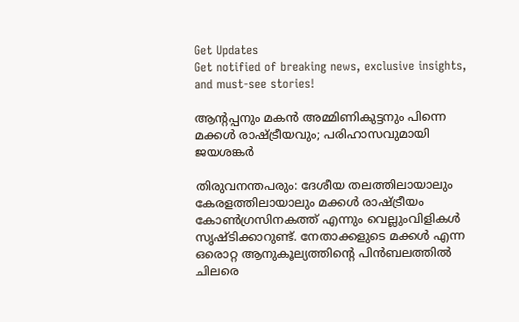Get Updates
Get notified of breaking news, exclusive insights, and must-see stories!

ആന്റപ്പനും മകന്‍ അമ്മിണികുട്ടനും പിന്നെ മക്കള്‍ രാഷ്ട്രീയവും; പരിഹാസവുമായി ജയശങ്കര്‍

തിരുവനന്തപരും: ദേശീയ തലത്തിലായാലും കേരളത്തിലായാലും മക്കള്‍ രാഷ്ട്രീയം കോണ്‍ഗ്രസിനകത്ത് എന്നും വെല്ലുംവിളികള്‍ സൃഷ്ടിക്കാറുണ്ട്. നേതാക്കളുടെ മക്കള്‍ എന്ന ഒരൊറ്റ ആനുകൂല്യത്തിന്റെ പിന്‍ബലത്തില്‍ ചിലരെ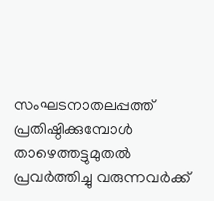സംഘടനാതലപ്പത്ത് പ്രതിഷ്ഠിക്കുമ്പോള്‍ താഴെത്തട്ടുമുതല്‍ പ്രവര്‍ത്തിച്ചു വരുന്നവര്‍ക്ക്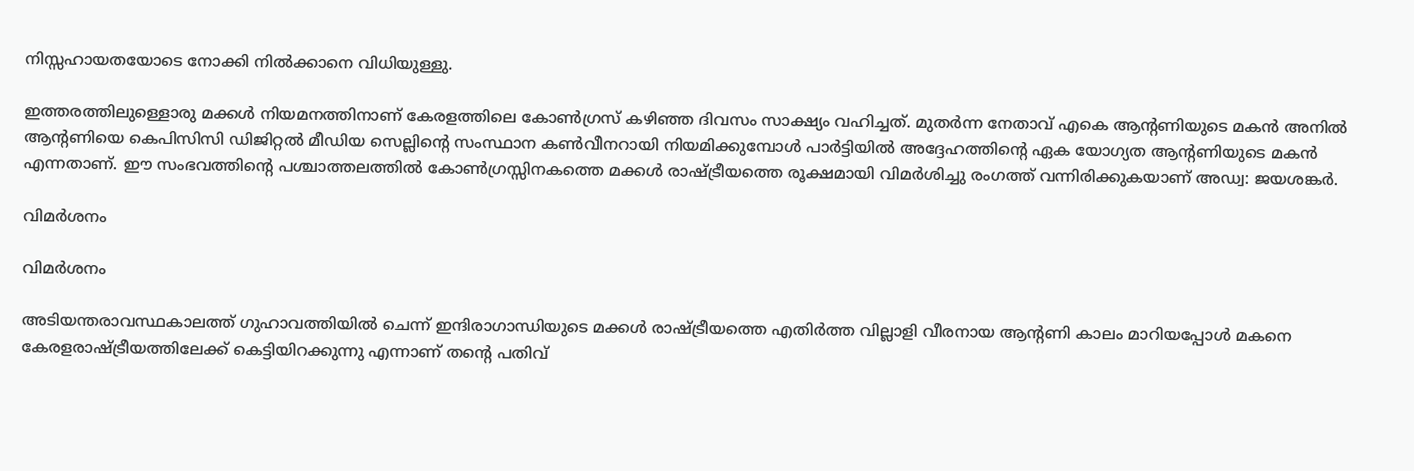നിസ്സഹായതയോടെ നോക്കി നില്‍ക്കാനെ വിധിയുള്ളു.

ഇത്തരത്തിലുള്ളൊരു മക്കള്‍ നിയമനത്തിനാണ് കേരളത്തിലെ കോണ്‍ഗ്രസ് കഴിഞ്ഞ ദിവസം സാക്ഷ്യം വഹിച്ചത്. മുതര്‍ന്ന നേതാവ് എകെ ആന്റണിയുടെ മകന്‍ അനില്‍ ആന്റണിയെ കെപിസിസി ഡിജിറ്റല്‍ മീഡിയ സെല്ലിന്റെ സംസ്ഥാന കണ്‍വീനറായി നിയമിക്കുമ്പോള്‍ പാര്‍ട്ടിയില്‍ അദ്ദേഹത്തിന്റെ ഏക യോഗ്യത ആന്റണിയുടെ മകന്‍ എന്നതാണ്. ഈ സംഭവത്തിന്റെ പശ്ചാത്തലത്തില്‍ കോണ്‍ഗ്രസ്സിനകത്തെ മക്കള്‍ രാഷ്ട്രീയത്തെ രൂക്ഷമായി വിമര്‍ശിച്ചു രംഗത്ത് വന്നിരിക്കുകയാണ് അഡ്വ: ജയശങ്കര്‍.

വിമര്‍ശനം

വിമര്‍ശനം

അടിയന്തരാവസ്ഥകാലത്ത് ഗുഹാവത്തിയില്‍ ചെന്ന് ഇന്ദിരാഗാന്ധിയുടെ മക്കള്‍ രാഷ്ട്രീയത്തെ എതിര്‍ത്ത വില്ലാളി വീരനായ ആന്റണി കാലം മാറിയപ്പോള്‍ മകനെ കേരളരാഷ്ട്രീയത്തിലേക്ക് കെട്ടിയിറക്കുന്നു എന്നാണ് തന്റെ പതിവ്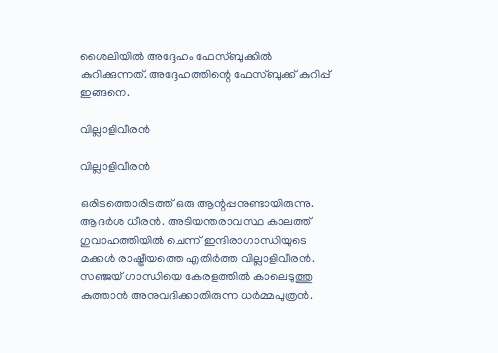ശൈലിയില്‍ അദ്ദേഹം ഫേസ്ബുക്കില്‍ കുറിക്കുന്നത്. അദ്ദേഹത്തിന്റെ ഫേസ്ബുക്ക് കുറിപ്പ് ഇങ്ങനെ.

വില്ലാളിവീരന്‍

വില്ലാളിവീരന്‍

ഒരിടത്തൊരിടത്ത് ഒരു ആന്റപ്പനുണ്ടായിരുന്നു. ആദര്‍ശ ധീരന്‍. അടിയന്തരാവസ്ഥ കാലത്ത് ഗുവാഹത്തിയില്‍ ചെന്ന് ഇന്ദിരാഗാന്ധിയുടെ മക്കള്‍ രാഷ്ട്രീയത്തെ എതിര്‍ത്ത വില്ലാളിവീരന്‍. സഞ്ജയ് ഗാന്ധിയെ കേരളത്തില്‍ കാലെടുത്തു കുത്താന്‍ അനുവദിക്കാതിരുന്ന ധര്‍മ്മപുത്രന്‍.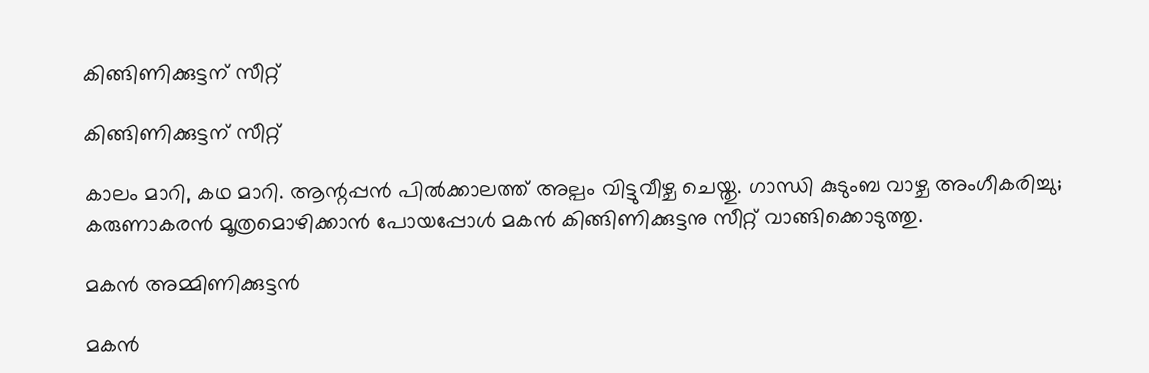കിങ്ങിണിക്കുട്ടന് സീറ്റ്

കിങ്ങിണിക്കുട്ടന് സീറ്റ്

കാലം മാറി, കഥ മാറി. ആന്റപ്പന്‍ പില്‍ക്കാലത്ത് അല്പം വിട്ടുവീഴ്ച ചെയ്തു. ഗാന്ധി കുടുംബ വാഴ്ച അംഗീകരിച്ചു; കരുണാകരന്‍ മൂത്രമൊഴിക്കാന്‍ പോയപ്പോള്‍ മകന്‍ കിങ്ങിണിക്കുട്ടനു സീറ്റ് വാങ്ങിക്കൊടുത്തു.

മകന്‍ അമ്മിണിക്കുട്ടന്‍

മകന്‍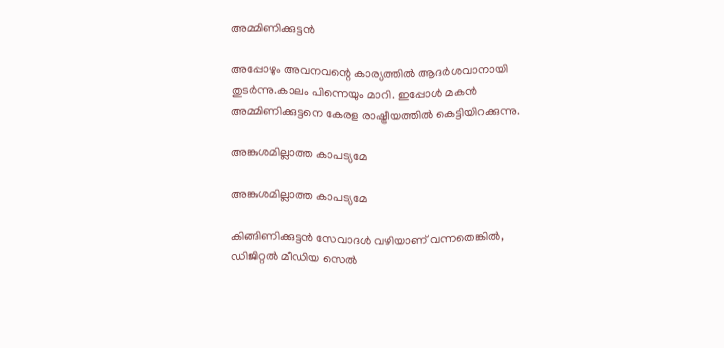അമ്മിണിക്കുട്ടന്‍

അപ്പോഴും അവനവന്റെ കാര്യത്തില്‍ ആദര്‍ശവാനായി തുടര്‍ന്നു.കാലം പിന്നെയും മാറി. ഇപ്പോള്‍ മകന്‍ അമ്മിണിക്കുട്ടനെ കേരള രാഷ്ട്രീയത്തില്‍ കെട്ടിയിറക്കുന്നു.

അങ്കുശമില്ലാത്ത കാപട്യമേ

അങ്കുശമില്ലാത്ത കാപട്യമേ

കിങ്ങിണിക്കുട്ടന്‍ സേവാദള്‍ വഴിയാണ് വന്നതെങ്കില്‍, ഡിജിറ്റല്‍ മീഡിയ സെല്‍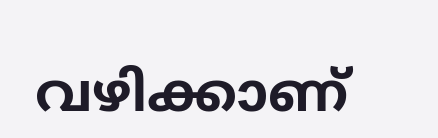വഴിക്കാണ്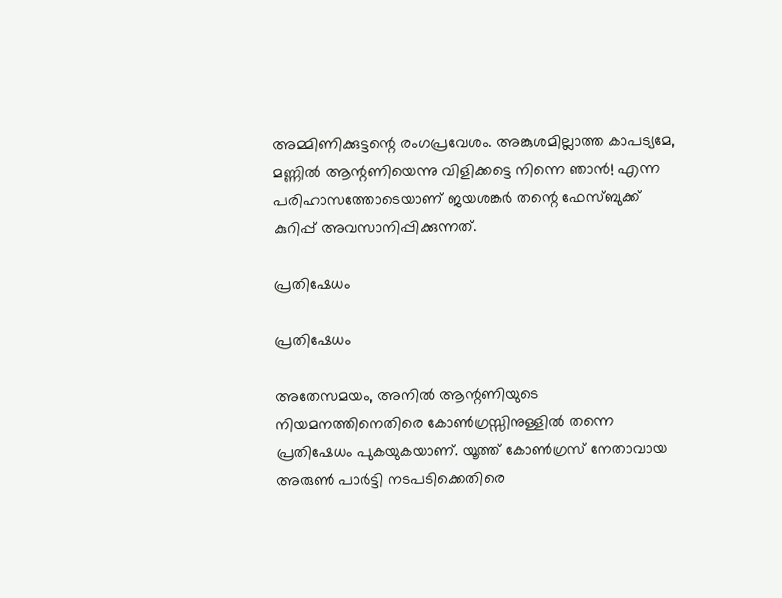അമ്മിണിക്കുട്ടന്റെ രംഗപ്രവേശം. അങ്കുശമില്ലാത്ത കാപട്യമേ, മണ്ണില്‍ ആന്റണിയെന്നു വിളിക്കട്ടെ നിന്നെ ഞാന്‍! എന്ന പരിഹാസത്തോടെയാണ് ജയശങ്കര്‍ തന്റെ ഫേസ്ബുക്ക് കുറിപ്പ് അവസാനിപ്പിക്കുന്നത്.

പ്രതിഷേധം

പ്രതിഷേധം

അതേസമയം, അനില്‍ ആന്റണിയുടെ നിയമനത്തിനെതിരെ കോണ്‍ഗ്രസ്സിനുള്ളില്‍ തന്നെ പ്രതിഷേധം പുകയുകയാണ്. യൂത്ത് കോണ്‍ഗ്രസ് നേതാവായ അരുണ്‍ പാര്‍ട്ടി നടപടിക്കെതിരെ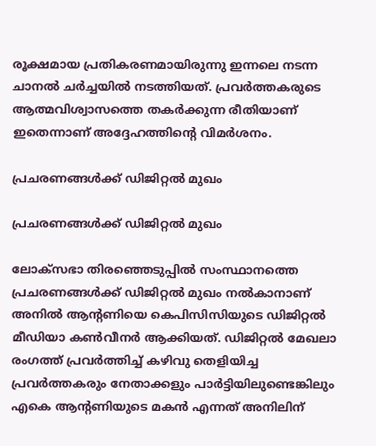രൂക്ഷമായ പ്രതികരണമായിരുന്നു ഇന്നലെ നടന്ന ചാനല്‍ ചര്‍ച്ചയില്‍ നടത്തിയത്. പ്രവര്‍ത്തകരുടെ ആത്മവിശ്വാസത്തെ തകര്‍ക്കുന്ന രീതിയാണ് ഇതെന്നാണ് അദ്ദേഹത്തിന്റെ വിമര്‍ശനം.

പ്രചരണങ്ങള്‍ക്ക് ഡിജിറ്റല്‍ മുഖം

പ്രചരണങ്ങള്‍ക്ക് ഡിജിറ്റല്‍ മുഖം

ലോക്‌സഭാ തിരഞ്ഞെടുപ്പില്‍ സംസ്ഥാനത്തെ പ്രചരണങ്ങള്‍ക്ക് ഡിജിറ്റല്‍ മുഖം നല്‍കാനാണ് അനില്‍ ആന്റണിയെ കെപിസിസിയുടെ ഡിജിറ്റല്‍ മീഡിയാ കണ്‍വീനര്‍ ആക്കിയത്. ഡിജിറ്റല്‍ മേഖലാ രംഗത്ത് പ്രവര്‍ത്തിച്ച് കഴിവു തെളിയിച്ച പ്രവര്‍ത്തകരും നേതാക്കളും പാര്‍ട്ടിയിലുണ്ടെങ്കിലും എകെ ആന്റണിയുടെ മകന്‍ എന്നത് അനിലിന്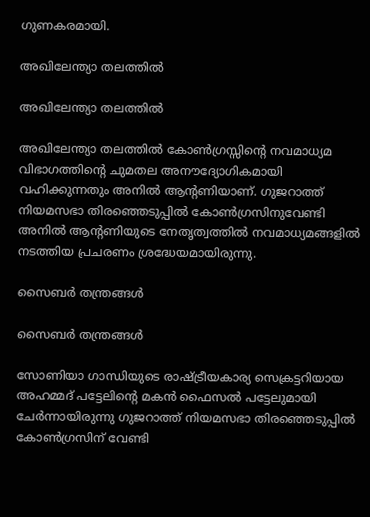ഗുണകരമായി.

അഖിലേന്ത്യാ തലത്തില്‍

അഖിലേന്ത്യാ തലത്തില്‍

അഖിലേന്ത്യാ തലത്തില്‍ കോണ്‍ഗ്രസ്സിന്റെ നവമാധ്യമ വിഭാഗത്തിന്റെ ചുമതല അനൗദ്യോഗികമായി വഹിക്കുന്നതും അനില്‍ ആന്റണിയാണ്. ഗുജറാത്ത് നിയമസഭാ തിരഞ്ഞെടുപ്പില്‍ കോണ്‍ഗ്രസിനുവേണ്ടി അനില്‍ ആന്റണിയുടെ നേതൃത്വത്തില്‍ നവമാധ്യമങ്ങളില്‍ നടത്തിയ പ്രചരണം ശ്രദ്ധേയമായിരുന്നു.

സൈബര്‍ തന്ത്രങ്ങള്‍

സൈബര്‍ തന്ത്രങ്ങള്‍

സോണിയാ ഗാന്ധിയുടെ രാഷ്ട്രീയകാര്യ സെക്രട്ടറിയായ അഹമ്മദ് പട്ടേലിന്റെ മകന്‍ ഫൈസല്‍ പട്ടേലുമായി ചേര്‍ന്നായിരുന്നു ഗുജറാത്ത് നിയമസഭാ തിരഞ്ഞെടുപ്പില്‍ കോണ്‍ഗ്രസിന് വേണ്ടി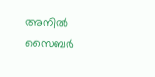അനില്‍ സൈബര്‍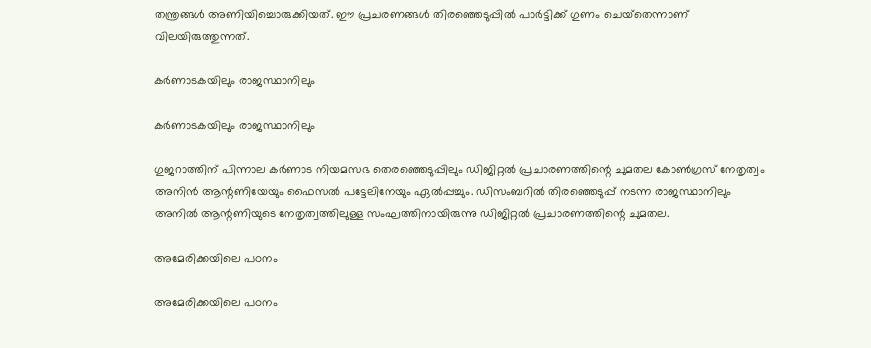തന്ത്രങ്ങള്‍ അണിയിച്ചൊരുക്കിയത്. ഈ പ്രചരണങ്ങള്‍ തിരഞ്ഞെടുപ്പില്‍ പാര്‍ട്ടിക്ക് ഗുണം ചെയ്‌തെന്നാണ് വിലയിരുത്തുന്നത്.

കര്‍ണാടകയിലും രാജസ്ഥാനിലും

കര്‍ണാടകയിലും രാജസ്ഥാനിലും

ഗുജറാത്തിന് പിന്നാല കര്‍ണാട നിയമസഭ തെരഞ്ഞെടുപ്പിലും ഡിജിറ്റല്‍ പ്രചാരണത്തിന്റെ ചുമതല കോണ്‍ഗ്രസ് നേതൃത്വം അനിന്‍ ആന്റണിയേയും ഫൈസല്‍ പട്ടേലിനേയും ഏല്‍പ്പച്ചും. ഡിസംബറില്‍ തിരഞ്ഞെടുപ്പ് നടന്ന രാജസ്ഥാനിലും അനില്‍ ആന്റണിയുടെ നേതൃത്വത്തിലുള്ള സംഘത്തിനായിരുന്നു ഡിജിറ്റല്‍ പ്രചാരണത്തിന്റെ ചുമതല.

അമേരിക്കയിലെ പഠനം

അമേരിക്കയിലെ പഠനം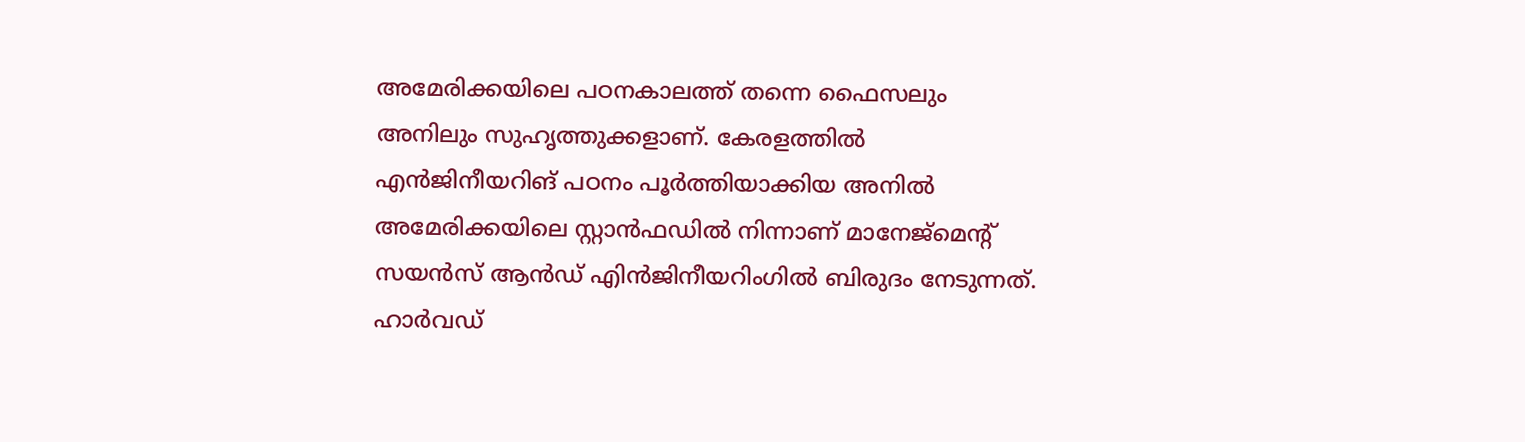അമേരിക്കയിലെ പഠനകാലത്ത് തന്നെ ഫൈസലും അനിലും സുഹൃത്തുക്കളാണ്. കേരളത്തില്‍ എന്‍ജിനീയറിങ് പഠനം പൂര്‍ത്തിയാക്കിയ അനില്‍ അമേരിക്കയിലെ സ്റ്റാന്‍ഫഡില്‍ നിന്നാണ് മാനേജ്‌മെന്റ് സയന്‍സ് ആന്‍ഡ് എിന്‍ജിനീയറിംഗില്‍ ബിരുദം നേടുന്നത്. ഹാര്‍വഡ്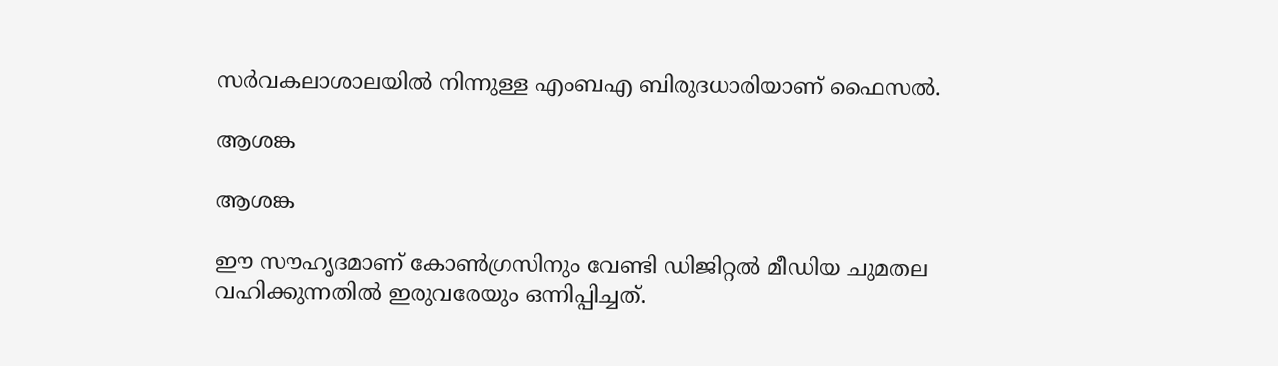സര്‍വകലാശാലയില്‍ നിന്നുള്ള എംബഎ ബിരുദധാരിയാണ് ഫൈസല്‍.

ആശങ്ക

ആശങ്ക

ഈ സൗഹൃദമാണ് കോണ്‍ഗ്രസിനും വേണ്ടി ഡിജിറ്റല്‍ മീഡിയ ചുമതല വഹിക്കുന്നതില്‍ ഇരുവരേയും ഒന്നിപ്പിച്ചത്.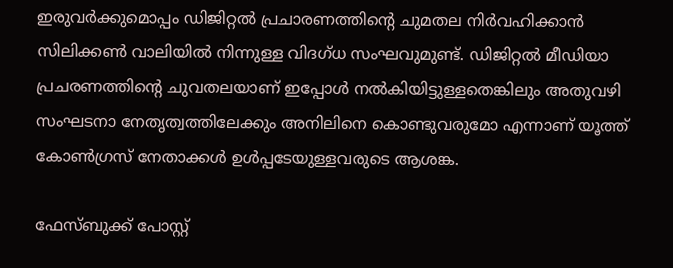ഇരുവര്‍ക്കുമൊപ്പം ഡിജിറ്റല്‍ പ്രചാരണത്തിന്റെ ചുമതല നിര്‍വഹിക്കാന്‍ സിലിക്കണ്‍ വാലിയില്‍ നിന്നുള്ള വിദഗ്ധ സംഘവുമുണ്ട്. ഡിജിറ്റല്‍ മീഡിയാ പ്രചരണത്തിന്റെ ചുവതലയാണ് ഇപ്പോള്‍ നല്‍കിയിട്ടുള്ളതെങ്കിലും അതുവഴി സംഘടനാ നേതൃത്വത്തിലേക്കും അനിലിനെ കൊണ്ടുവരുമോ എന്നാണ് യൂത്ത് കോണ്‍ഗ്രസ് നേതാക്കള്‍ ഉള്‍പ്പടേയുള്ളവരുടെ ആശങ്ക.

ഫേസ്ബുക്ക് പോസ്റ്റ്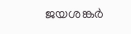ജയശങ്കര്‍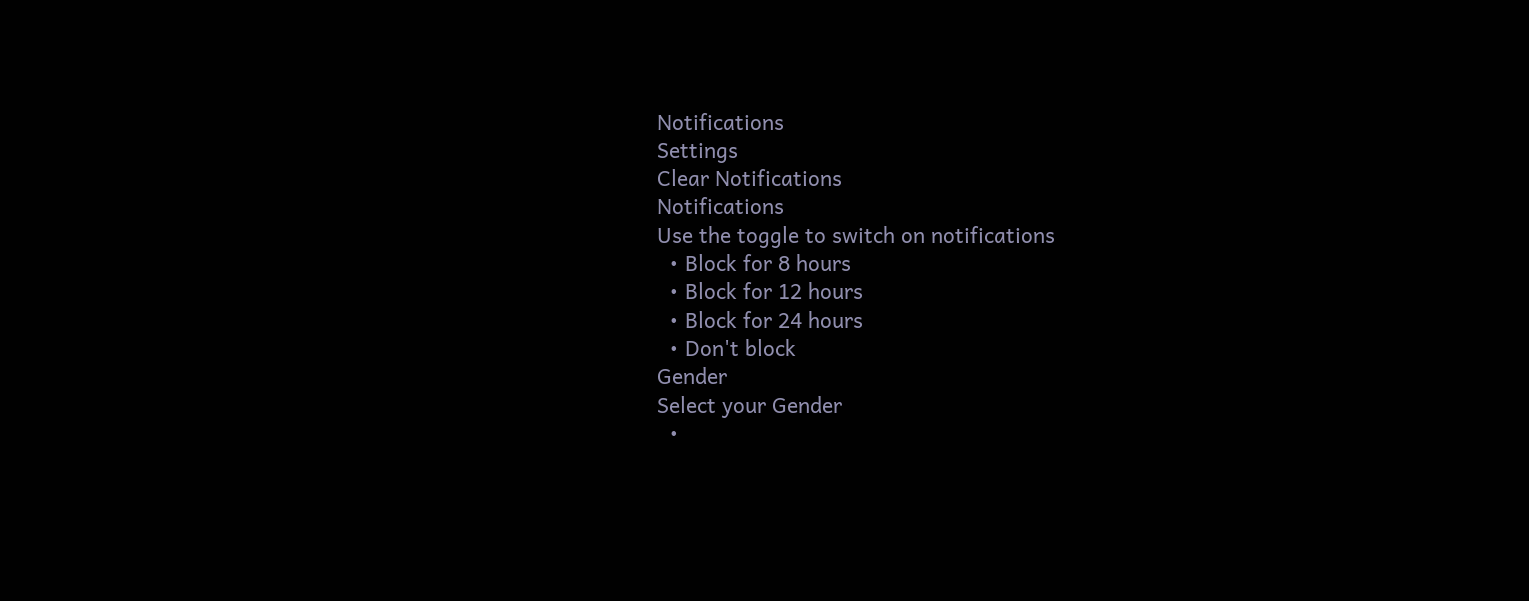Notifications
Settings
Clear Notifications
Notifications
Use the toggle to switch on notifications
  • Block for 8 hours
  • Block for 12 hours
  • Block for 24 hours
  • Don't block
Gender
Select your Gender
  •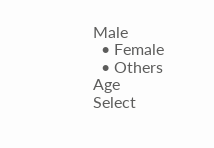Male
  • Female
  • Others
Age
Select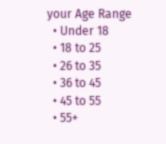your Age Range
  • Under 18
  • 18 to 25
  • 26 to 35
  • 36 to 45
  • 45 to 55
  • 55+